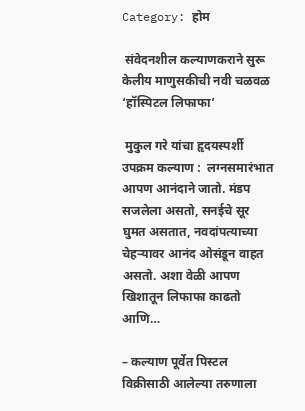Category: होम

 संवेदनशील कल्याणकराने सुरू केलीय माणुसकीची नवी चळवळ ‘हॉस्पिटल लिफाफा’

 मुकुल गरे यांचा हृदयस्पर्शी उपक्रम कल्याण :  लग्नसमारंभात आपण आनंदाने जातो. मंडप सजलेला असतो, सनईचे सूर घुमत असतात, नवदांपत्याच्या चेहऱ्यावर आनंद ओसंडून वाहत असतो. अशा वेळी आपण खिशातून लिफाफा काढतो आणि…

– कल्याण पूर्वेत पिस्टल विक्रीसाठी आलेल्या तरुणाला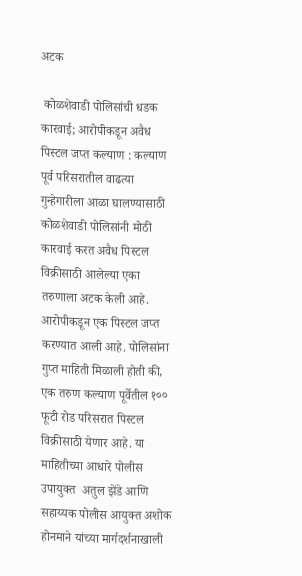अटक

 कोळशेवाडी पोलिसांची धडक कारवाई; आरोपीकडून अवैध पिस्टल जप्त कल्याण : कल्याण पूर्व परिसरातील वाढत्या गुन्हेगारीला आळा घालण्यासाठी कोळशेवाडी पोलिसांनी मोठी कारवाई करत अवैध पिस्टल विक्रीसाठी आलेल्या एका तरुणाला अटक केली आहे. आरोपीकडून एक पिस्टल जप्त करण्यात आली आहे. पोलिसांना गुप्त माहिती मिळाली होती की, एक तरुण कल्याण पूर्वेतील १०० फूटी रोड परिसरात पिस्टल विक्रीसाठी येणार आहे. या माहितीच्या आधारे पोलीस उपायुक्त  अतुल झेंडे आणि सहाय्यक पोलीस आयुक्त अशोक होनमाने यांच्या मार्गदर्शनाखाली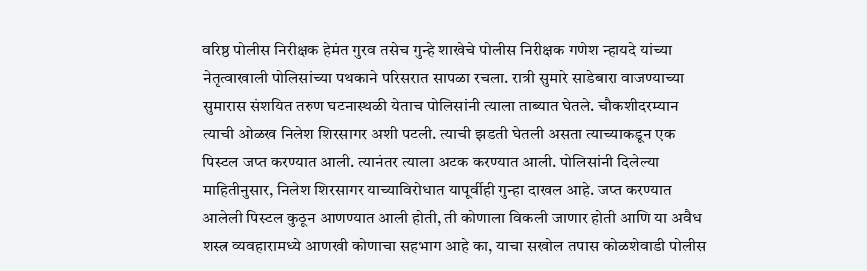वरिष्ठ पोलीस निरीक्षक हेमंत गुरव तसेच गुन्हे शाखेचे पोलीस निरीक्षक गणेश न्हायदे यांच्या नेतृत्वाखाली पोलिसांच्या पथकाने परिसरात सापळा रचला. रात्री सुमारे साडेबारा वाजण्याच्या सुमारास संशयित तरुण घटनास्थळी येताच पोलिसांनी त्याला ताब्यात घेतले. चौकशीदरम्यान त्याची ओळख निलेश शिरसागर अशी पटली. त्याची झडती घेतली असता त्याच्याकडून एक पिस्टल जप्त करण्यात आली. त्यानंतर त्याला अटक करण्यात आली. पोलिसांनी दिलेल्या माहितीनुसार, निलेश शिरसागर याच्याविरोधात यापूर्वीही गुन्हा दाखल आहे. जप्त करण्यात आलेली पिस्टल कुठून आणण्यात आली होती, ती कोणाला विकली जाणार होती आणि या अवैध शस्त्र व्यवहारामध्ये आणखी कोणाचा सहभाग आहे का, याचा सखोल तपास कोळशेवाडी पोलीस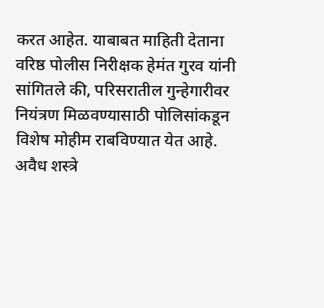करत आहेत. याबाबत माहिती देताना वरिष्ठ पोलीस निरीक्षक हेमंत गुरव यांनी सांगितले की, परिसरातील गुन्हेगारीवर नियंत्रण मिळवण्यासाठी पोलिसांकडून विशेष मोहीम राबविण्यात येत आहे. अवैध शस्त्रे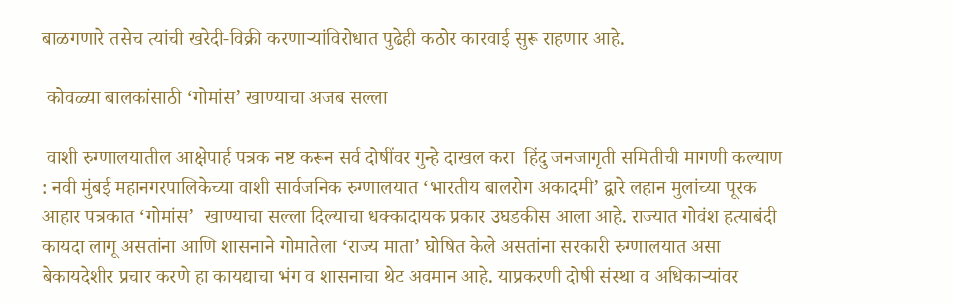बाळगणारे तसेच त्यांची खरेदी-विक्री करणाऱ्यांविरोधात पुढेही कठोर कारवाई सुरू राहणार आहे.

 कोवळ्या बालकांसाठी ‘गोमांस’ खाण्याचा अजब सल्ला

 वाशी रुग्णालयातील आक्षेपार्ह पत्रक नष्ट करून सर्व दोषींवर गुन्हे दाखल करा  हिंदु जनजागृती समितीची मागणी कल्याण : नवी मुंबई महानगरपालिकेच्या वाशी सार्वजनिक रुग्णालयात ‘भारतीय बालरोग अकादमी’ द्वारे लहान मुलांच्या पूरक आहार पत्रकात ‘गोमांस’  खाण्याचा सल्ला दिल्याचा धक्कादायक प्रकार उघडकीस आला आहे. राज्यात गोवंश हत्याबंदी कायदा लागू असतांना आणि शासनाने गोमातेला ‘राज्य माता’ घोषित केले असतांना सरकारी रुग्णालयात असा बेकायदेशीर प्रचार करणे हा कायद्याचा भंग व शासनाचा थेट अवमान आहे. याप्रकरणी दोषी संस्था व अधिकाऱ्यांवर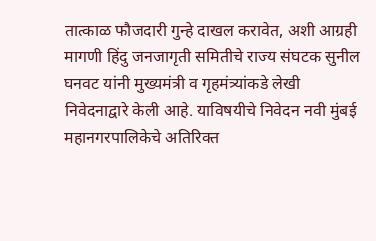तात्काळ फौजदारी गुन्हे दाखल करावेत, अशी आग्रही मागणी हिंदु जनजागृती समितीचे राज्य संघटक सुनील घनवट यांनी मुख्यमंत्री व गृहमंत्र्यांकडे लेखी निवेदनाद्वारे केली आहे. याविषयीचे निवेदन नवी मुंबई महानगरपालिकेचे अतिरिक्त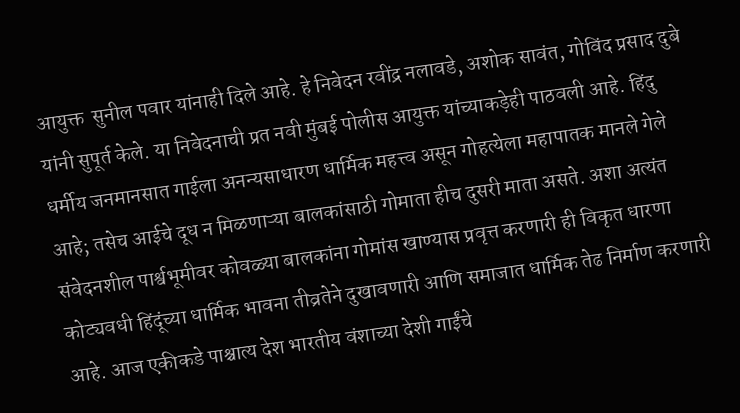आयुक्त  सुनील पवार यांनाही दिले आहे. हे निवेदन रवींद्र नलावडे, अशोक सावंत, गोविंद प्रसाद दुबे यांनी सुपूर्त केले. या निवेदनाची प्रत नवी मुंबई पोलीस आयुक्त यांच्याकड़ेही पाठवली आहे. हिंदु धर्मीय जनमानसात गाईला अनन्यसाधारण धार्मिक महत्त्व असून गोहत्येला महापातक मानले गेले आहे; तसेच आईचे दूध न मिळणाऱ्या बालकांसाठी गोमाता हीच दुसरी माता असते. अशा अत्यंत संवेदनशील पार्श्वभूमीवर कोवळ्या बालकांना गोमांस खाण्यास प्रवृत्त करणारी ही विकृत धारणा कोट्यवधी हिंदूंच्या धार्मिक भावना तीव्रतेने दुखावणारी आणि समाजात धार्मिक तेढ निर्माण करणारी आहे. आज एकीकडे पाश्चात्य देश भारतीय वंशाच्या देशी गाईंचे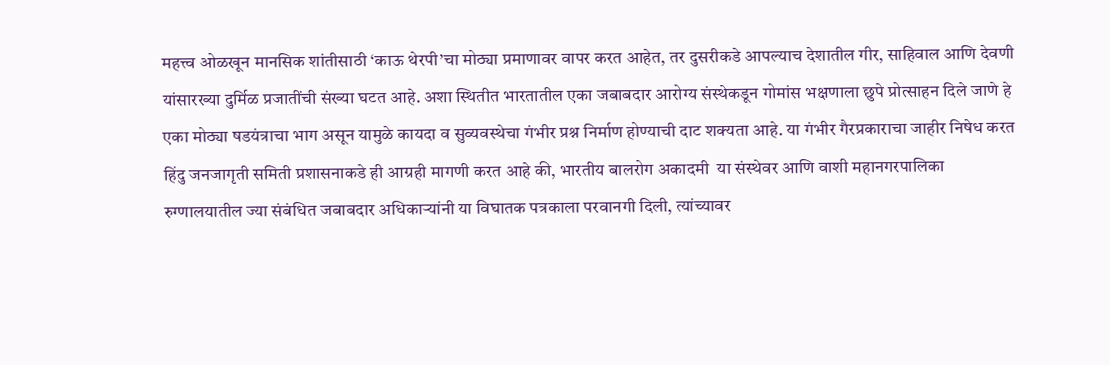महत्त्व ओळखून मानसिक शांतीसाठी ‘काऊ थेरपी’चा मोठ्या प्रमाणावर वापर करत आहेत, तर दुसरीकडे आपल्याच देशातील गीर, साहिवाल आणि देवणी यांसारख्या दुर्मिळ प्रजातींची संख्या घटत आहे. अशा स्थितीत भारतातील एका जबाबदार आरोग्य संस्थेकडून गोमांस भक्षणाला छुपे प्रोत्साहन दिले जाणे हे एका मोठ्या षडयंत्राचा भाग असून यामुळे कायदा व सुव्यवस्थेचा गंभीर प्रश्न निर्माण होण्याची दाट शक्यता आहे. या गंभीर गैरप्रकाराचा जाहीर निषेध करत हिंदु जनजागृती समिती प्रशासनाकडे ही आग्रही मागणी करत आहे की, भारतीय बालरोग अकादमी  या संस्थेवर आणि वाशी महानगरपालिका रुग्णालयातील ज्या संबंधित जबाबदार अधिकाऱ्यांनी या विघातक पत्रकाला परवानगी दिली, त्यांच्यावर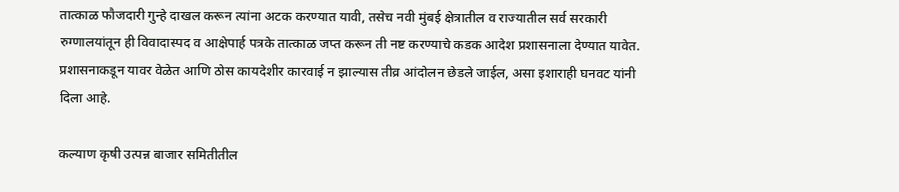तात्काळ फौजदारी गुन्हे दाखल करून त्यांना अटक करण्यात यावी, तसेच नवी मुंबई क्षेत्रातील व राज्यातील सर्व सरकारी रुग्णालयांतून ही विवादास्पद व आक्षेपार्ह पत्रके तात्काळ जप्त करून ती नष्ट करण्याचे कडक आदेश प्रशासनाला देण्यात यावेत. प्रशासनाकडून यावर वेळेत आणि ठोस कायदेशीर कारवाई न झाल्यास तीव्र आंदोलन छेडले जाईल, असा इशाराही घनवट यांनी दिला आहे.

कल्याण कृषी उत्पन्न बाजार समितीतील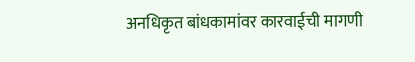अनधिकृत बांधकामांवर कारवाईची मागणी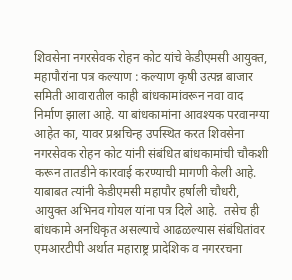शिवसेना नगरसेवक रोहन कोट यांचे केडीएमसी आयुक्त, महापौरांना पत्र कल्याण : कल्याण कृषी उत्पन्न बाजार समिती आवारातील काही बांधकामांवरून नवा वाद निर्माण झाला आहे. या बांधकामांना आवश्यक परवानग्या आहेत का, यावर प्रश्नचिन्ह उपस्थित करत शिवसेना नगरसेवक रोहन कोट यांनी संबंधित बांधकामांची चौकशी करून तातडीने कारवाई करण्याची मागणी केली आहे. याबाबत त्यांनी केडीएमसी महापौर हर्षाली चौधरी, आयुक्त अभिनव गोयल यांना पत्र दिले आहे.  तसेच ही बांधकामे अनधिकृत असल्याचे आढळल्यास संबंधितांवर एमआरटीपी अर्थात महाराष्ट्र प्रादेशिक व नगररचना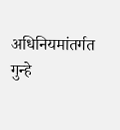अधिनियमांतर्गत गुन्हे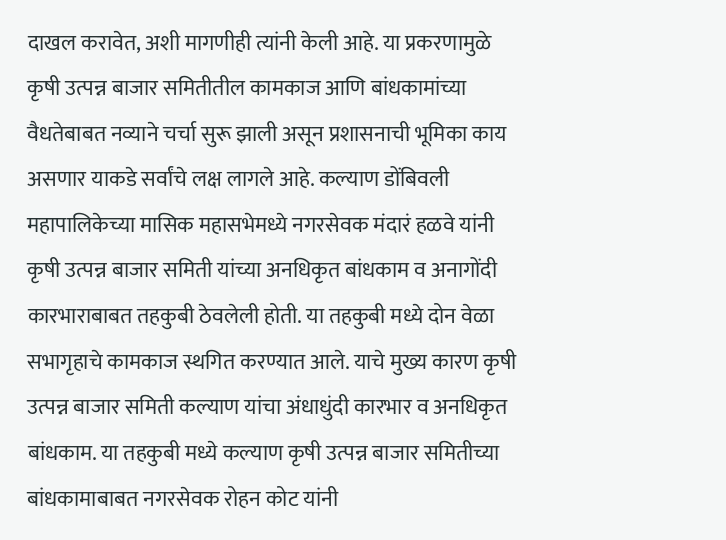दाखल करावेत, अशी मागणीही त्यांनी केली आहे. या प्रकरणामुळे कृषी उत्पन्न बाजार समितीतील कामकाज आणि बांधकामांच्या वैधतेबाबत नव्याने चर्चा सुरू झाली असून प्रशासनाची भूमिका काय असणार याकडे सर्वांचे लक्ष लागले आहे. कल्याण डोंबिवली महापालिकेच्या मासिक महासभेमध्ये नगरसेवक मंदारं हळवे यांनी कृषी उत्पन्न बाजार समिती यांच्या अनधिकृत बांधकाम व अनागोंदी कारभाराबाबत तहकुबी ठेवलेली होती. या तहकुबी मध्ये दोन वेळा सभागृहाचे कामकाज स्थगित करण्यात आले. याचे मुख्य कारण कृषी उत्पन्न बाजार समिती कल्याण यांचा अंधाधुंदी कारभार व अनधिकृत बांधकाम. या तहकुबी मध्ये कल्याण कृषी उत्पन्न बाजार समितीच्या बांधकामाबाबत नगरसेवक रोहन कोट यांनी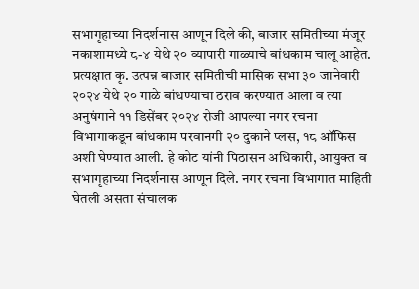सभागृहाच्या निदर्शनास आणून दिले की, बाजार समितीच्या मंजूर नकाशामध्ये ८-४ येथे २० व्यापारी गाळ्याचे बांधकाम चालू आहेत. प्रत्यक्षात कृ. उत्पन्न बाजार समितीची मासिक सभा ३० जानेवारी २०२४ येथे २० गाळे बांधण्याचा ठराव करण्यात आला व त्या अनुषंगाने ११ डिसेंबर २०२४ रोजी आपल्या नगर रचना विभागाकडून बांधकाम परवानगी २० दुकाने प्लस, १८ ऑफिस अशी घेण्यात आली. हे कोट यांनी पिठासन अधिकारी, आयुक्त व सभागृहाच्या निदर्शनास आणून दिले. नगर रचना विभागात माहिती घेतली असता संचालक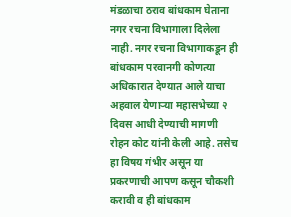मंडळाचा ठराव बांधकाम घेताना नगर रचना विभागाला दिलेला नाही. नगर रचना विभागाकडून ही बांधकाम परवानगी कोणत्या अधिकारात देण्यात आले याचा अहवाल येणाऱ्या महासभेच्या २ दिवस आधी देण्याची मागणी रोहन कोट यांनी केली आहे. तसेच हा विषय गंभीर असून या प्रकरणाची आपण कसून चौकशी करावी व ही बांधकाम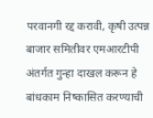परवानगी रद्द करावी, कृषी उत्पन्न बाजार समितीवर एमआरटीपी अंतर्गत गुन्हा दाखल करून हे बांधकाम निष्कासित करण्याची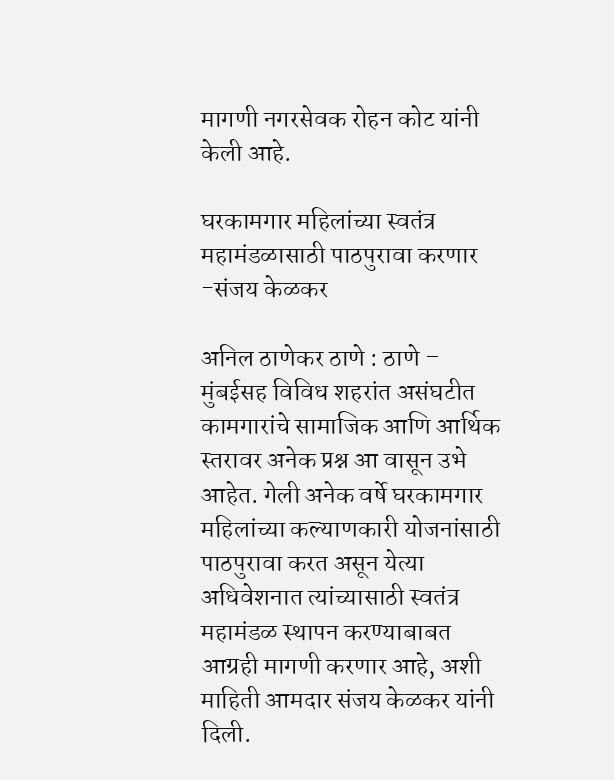मागणी नगरसेवक रोहन कोट यांनी केली आहे.

घरकामगार महिलांच्या स्वतंत्र महामंडळासाठी पाठपुरावा करणार -संजय केळकर

अनिल ठाणेकर ठाणे : ठाणे – मुंबईसह विविध शहरांत असंघटीत कामगारांचे सामाजिक आणि आर्थिक स्तरावर अनेक प्रश्न आ वासून उभे आहेत. गेली अनेक वर्षे घरकामगार महिलांच्या कल्याणकारी योजनांसाठी पाठपुरावा करत असून येत्या अधिवेशनात त्यांच्यासाठी स्वतंत्र महामंडळ स्थापन करण्याबाबत आग्रही मागणी करणार आहे, अशी माहिती आमदार संजय केळकर यांनी दिली.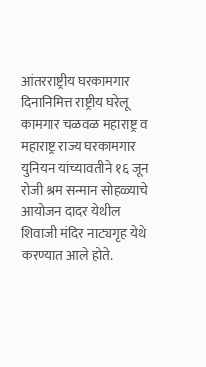आंतरराष्ट्रीय घरकामगार दिनानिमित्त राष्ट्रीय घरेलू कामगार चळवळ महाराष्ट्र व महाराष्ट्र राज्य घरकामगार युनियन यांच्यावतीने १६ जून रोजी श्रम सन्मान सोहळ्याचे आयोजन दादर येथील शिवाजी मंदिर नाट्यगृह येथे करण्यात आले होते.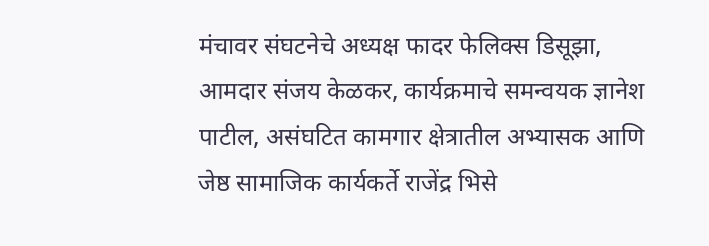मंचावर संघटनेचे अध्यक्ष फादर फेलिक्स डिसूझा, आमदार संजय केळकर, कार्यक्रमाचे समन्वयक ज्ञानेश पाटील, असंघटित कामगार क्षेत्रातील अभ्यासक आणि जेष्ठ सामाजिक कार्यकर्ते राजेंद्र भिसे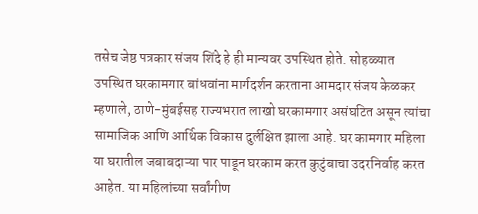तसेच जेष्ठ पत्रकार संजय शिंदे हे ही मान्यवर उपस्थित होते. सोहळ्यात उपस्थित घरकामगार बांधवांना मार्गदर्शन करताना आमदार संजय केळकर म्हणाले, ठाणे-मुंबईसह राज्यभरात लाखो घरकामगार असंघटित असून त्यांचा सामाजिक आणि आर्थिक विकास दुर्लक्षित झाला आहे. घर कामगार महिला या घरातील जबाबदाऱ्या पार पाडून घरकाम करत कुटुंबाचा उदरनिर्वाह करत आहेत. या महिलांच्या सर्वांगीण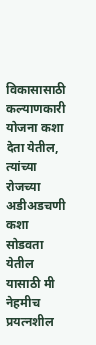विकासासाठी कल्याणकारी योजना कशा देता येतील, त्यांच्या रोजच्या अडीअडचणी कशा सोडवता येतील यासाठी मी नेहमीच प्रयत्नशील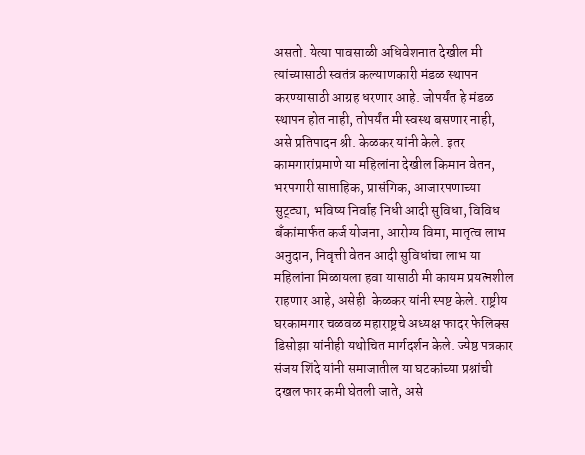असतो. येत्या पावसाळी अधिवेशनात देखील मी त्यांच्यासाठी स्वतंत्र कल्याणकारी मंडळ स्थापन करण्यासाठी आग्रह धरणार आहे. जोपर्यंत हे मंडळ स्थापन होत नाही, तोपर्यंत मी स्वस्थ बसणार नाही, असे प्रतिपादन श्री. केळकर यांनी केले. इतर कामगारांप्रमाणे या महिलांना देखील किमान वेतन, भरपगारी साप्ताहिक, प्रासंगिक, आजारपणाच्या सुट्ट्या, भविष्य निर्वाह निधी आदी सुविधा, विविध बँकांमार्फत कर्ज योजना, आरोग्य विमा, मातृत्व लाभ अनुदान, निवृत्ती वेतन आदी सुविधांचा लाभ या महिलांना मिळायला हवा यासाठी मी कायम प्रयत्नशील राहणार आहे, असेही  केळकर यांनी स्पष्ट केले. राष्ट्रीय घरकामगार चळवळ महाराष्ट्रचे अध्यक्ष फादर फेलिक्स डिसोझा यांनीही यथोचित मार्गदर्शन केले. ज्येष्ठ पत्रकार संजय शिंदे यांनी समाजातील या घटकांच्या प्रश्नांची दखल फार कमी घेतली जाते, असे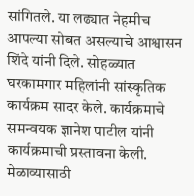सांगितले. या लढ्यात नेहमीच आपल्या सोबत असल्याचे आश्वासन शिंदे यांनी दिले. सोहळ्यात घरकामगार महिलांनी सांस्कृतिक कार्यक्रम सादर केले. कार्यक्रमाचे समन्वयक ज्ञानेश पाटील यांनी कार्यक्रमाची प्रस्तावना केली. मेळाव्यासाठी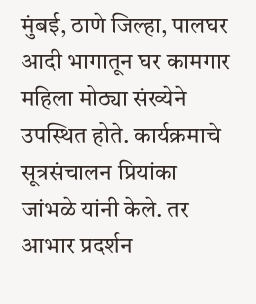मुंबई, ठाणे जिल्हा, पालघर आदी भागातून घर कामगार महिला मोठ्या संख्येने उपस्थित होते. कार्यक्रमाचे सूत्रसंचालन प्रियांका जांभळे यांनी केले. तर आभार प्रदर्शन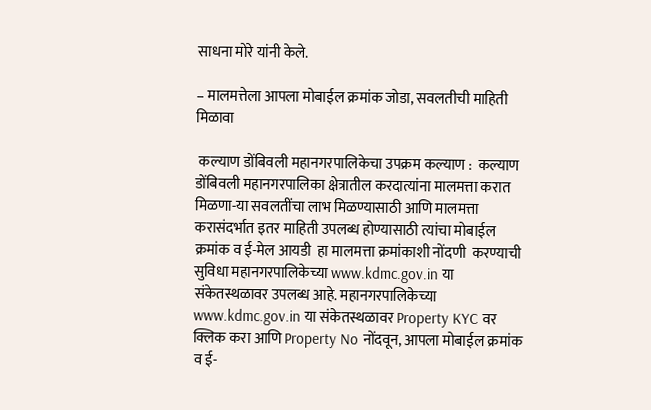साधना मोरे यांनी केले.

– मालमत्तेला आपला मोबाईल क्रमांक जोडा, सवलतीची माहिती मिळावा

 कल्याण डोंबिवली महानगरपालिकेचा उपक्रम कल्याण :  कल्याण डोंबिवली महानगरपालिका क्षेत्रातील करदात्यांना मालमत्ता करात मिळणा-या सवलतींचा लाभ मिळण्यासाठी आणि मालमत्ता करासंदर्भात इतर माहिती उपलब्ध होण्यासाठी त्यांचा मोबाईल क्रमांक व ई-मेल आयडी  हा मालमत्ता क्रमांकाशी नोंदणी  करण्याची सुविधा महानगरपालिकेच्या www.kdmc.gov.in या संकेतस्थळावर उपलब्ध आहे. महानगरपालिकेच्या www.kdmc.gov.in या संकेतस्थळावर Property KYC वर क्लिक करा आणि Property No नोंदवून, आपला मोबाईल क्रमांक  व ई-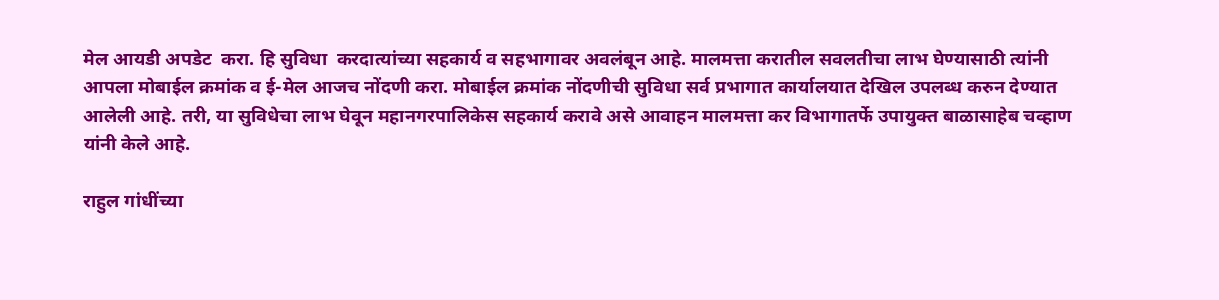मेल आयडी अपडेट  करा. हि सुविधा  करदात्यांच्या सहकार्य व सहभागावर अवलंबून आहे. मालमत्ता करातील सवलतीचा लाभ घेण्यासाठी त्यांनी आपला मोबाईल क्रमांक व ई-मेल आजच नोंदणी करा. मोबाईल क्रमांक नोंदणीची सुविधा सर्व प्रभागात कार्यालयात देखिल उपलब्ध करुन देण्यात आलेली आहे. तरी, या सुविधेचा लाभ घेवून महानगरपालिकेस सहकार्य करावे असे आवाहन मालमत्ता कर विभागातर्फे उपायुक्त बाळासाहेब चव्हाण यांनी केले आहे.

राहुल गांधींच्या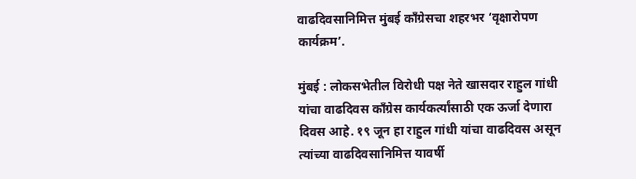वाढदिवसानिमित्त मुंबई काँग्रेसचा शहरभर ‘वृक्षारोपण कार्यक्रम’.

मुंबई : लोकसभेतील विरोधी पक्ष नेते खासदार राहुल गांधी यांचा वाढदिवस काँग्रेस कार्यकर्त्यांसाठी एक ऊर्जा देणारा दिवस आहे. १९ जून हा राहुल गांधी यांचा वाढदिवस असून त्यांच्या वाढदिवसानिमित्त यावर्षी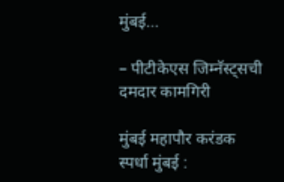मुंबई…

– पीटीकेएस जिम्नॅस्ट्सची दमदार कामगिरी

मुंबई महापौर करंडक स्पर्धा मुंबई :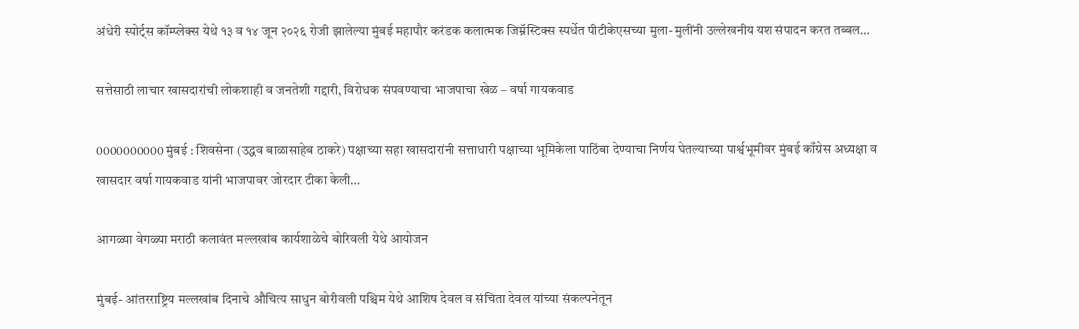अंधेरी स्पोर्ट्स कॉम्प्लेक्स येथे १३ व १४ जून २०२६ रोजी झालेल्या मुंबई महापौर करंडक कलात्मक जिम्नॅस्टिक्स स्पर्धेत पीटीकेएसच्या मुला-मुलींनी उल्लेखनीय यश संपादन करत तब्बल…

सत्तेसाठी लाचार खासदारांची लोकशाही व जनतेशी गद्दारी, विरोधक संपवण्याचा भाजपाचा खेळ – वर्षा गायकवाड

0000000000 मुंबई : शिवसेना (उद्धव बाळासाहेब ठाकरे) पक्षाच्या सहा खासदारांनी सत्ताधारी पक्षाच्या भूमिकेला पाठिंबा देण्याचा निर्णय घेतल्याच्या पार्श्वभूमीवर मुंबई काँग्रेस अध्यक्षा व खासदार वर्षा गायकवाड यांनी भाजपावर जोरदार टीका केली…

आगळ्या वेगळ्या मराठी कलावंत मल्लखांब कार्यशाळेचे बोरिवली येथे आयोजन

मुंबई- आंतरराष्ट्रिय मल्लखांब दिनाचे औचित्य साधुन‌ बोरीवली पश्चिम येथे आशिष देवल व संचिता देवल यांच्या संकल्पनेतून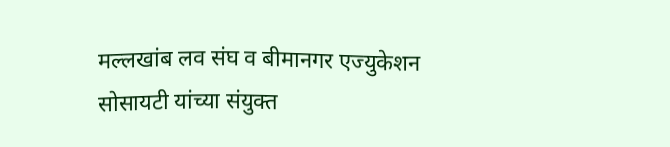मल्लखांब लव संघ व बीमानगर एज्युकेशन सोसायटी यांच्या संयुक्त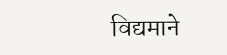विद्यमाने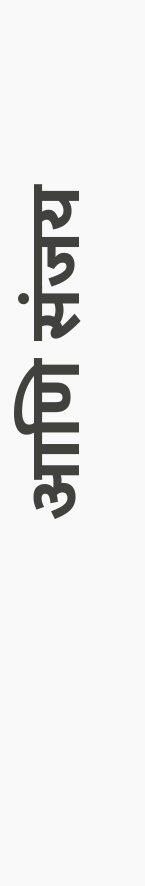आणि संजय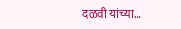दळवी यांच्या…